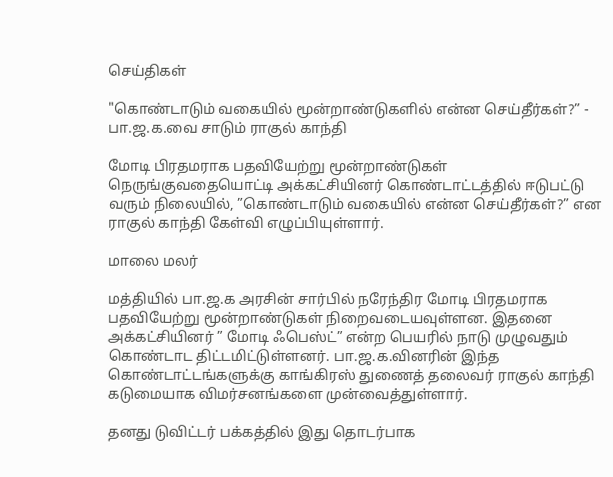செய்திகள்

"கொண்டாடும் வகையில் மூன்றாண்டுகளில் என்ன செய்தீர்கள்?” - பா.ஜ.க.வை சாடும் ராகுல் காந்தி

மோடி பிரதமராக பதவியேற்று மூன்றாண்டுகள் நெருங்குவதையொட்டி அக்கட்சியினர் கொண்டாட்டத்தில் ஈடுபட்டு வரும் நிலையில், ”கொண்டாடும் வகையில் என்ன செய்தீர்கள்?” என ராகுல் காந்தி கேள்வி எழுப்பியுள்ளார்.

மாலை மலர்

மத்தியில் பா.ஜ.க அரசின் சார்பில் நரேந்திர மோடி பிரதமராக பதவியேற்று மூன்றாண்டுகள் நிறைவடையவுள்ளன. இதனை அக்கட்சியினர் ” மோடி ஃபெஸ்ட்” என்ற பெயரில் நாடு முழுவதும் கொண்டாட திட்டமிட்டுள்ளனர். பா.ஜ.க.வினரின் இந்த கொண்டாட்டங்களுக்கு காங்கிரஸ் துணைத் தலைவர் ராகுல் காந்தி கடுமையாக விமர்சனங்களை முன்வைத்துள்ளார்.

தனது டுவிட்டர் பக்கத்தில் இது தொடர்பாக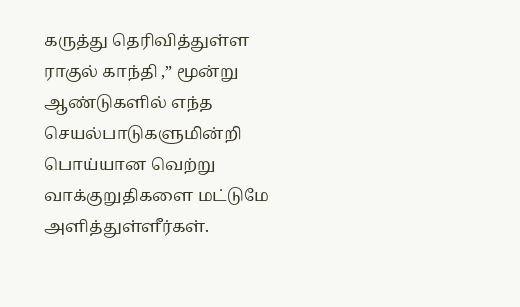கருத்து தெரிவித்துள்ள ராகுல் காந்தி ,” மூன்று ஆண்டுகளில் எந்த செயல்பாடுகளுமின்றி பொய்யான வெற்று வாக்குறுதிகளை மட்டுமே அளித்துள்ளீர்கள்.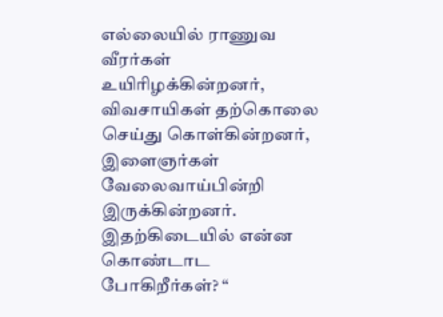எல்லையில் ராணுவ வீரர்கள் உயிரிழக்கின்றனர், விவசாயிகள் தற்கொலை செய்து கொள்கின்றனர், இளைஞர்கள் வேலைவாய்பின்றி இருக்கின்றனர். இதற்கிடையில் என்ன கொண்டாட போகிறீர்கள்? “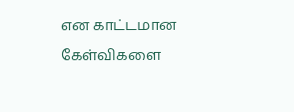என காட்டமான கேள்விகளை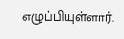எழுப்பியுள்ளார்.